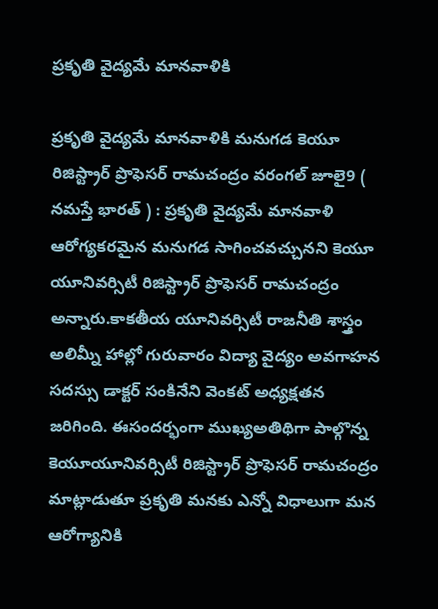ప్రకృతి వైద్యమే మానవాళికి

ప్రకృతి వైద్యమే మానవాళికి మనుగడ కెయూ రిజిస్ట్రార్ ప్రొఫెసర్ రామచంద్రం వరంగల్ జూలై9 ( నమస్తే భారత్ ) : ప్రకృతి వైద్యమే మానవాళి ఆరోగ్యకరమైన మనుగడ సాగించవచ్చునని కెయూ యూనివర్సిటీ రిజిస్ట్రార్ ప్రొఫెసర్ రామచంద్రం అన్నారు.కాకతీయ యూనివర్సిటీ రాజనీతి శాస్త్రం అలిమ్నీ హాల్లో గురువారం విద్యా వైద్యం అవగాహన సదస్సు డాక్టర్ సంకినేని వెంకట్ అధ్యక్షతన జరిగింది. ఈసందర్భంగా ముఖ్యఅతిథిగా పాల్గొన్న కెయూయూనివర్సిటీ రిజిస్ట్రార్ ప్రొఫెసర్ రామచంద్రం మాట్లాడుతూ ప్రకృతి మనకు ఎన్నో విధాలుగా మన ఆరోగ్యానికి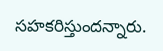సహకరిస్తుందన్నారు.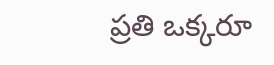ప్రతి ఒక్కరూ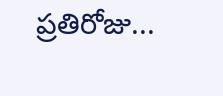ప్రతిరోజు...